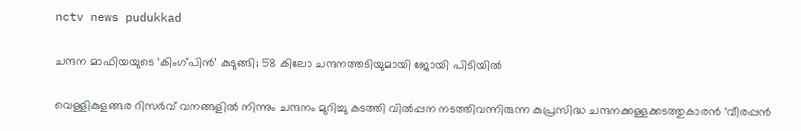nctv news pudukkad

ചന്ദന മാഫിയയുടെ ‘കിംഗ്‌പിൻ’ കുടുങ്ങി; 58 കിലോ ചന്ദനത്തടിയുമായി ജോയി പിടിയിൽ

വെള്ളികുളങ്ങര റിസർവ് വനങ്ങളിൽ നിന്നും ചന്ദനം മുറിച്ചു കടത്തി വിൽപ്പന നടത്തിവന്നിരുന്ന കുപ്രസിദ്ധ ചന്ദനക്കള്ളക്കടത്തുകാരൻ ‘വീരപ്പൻ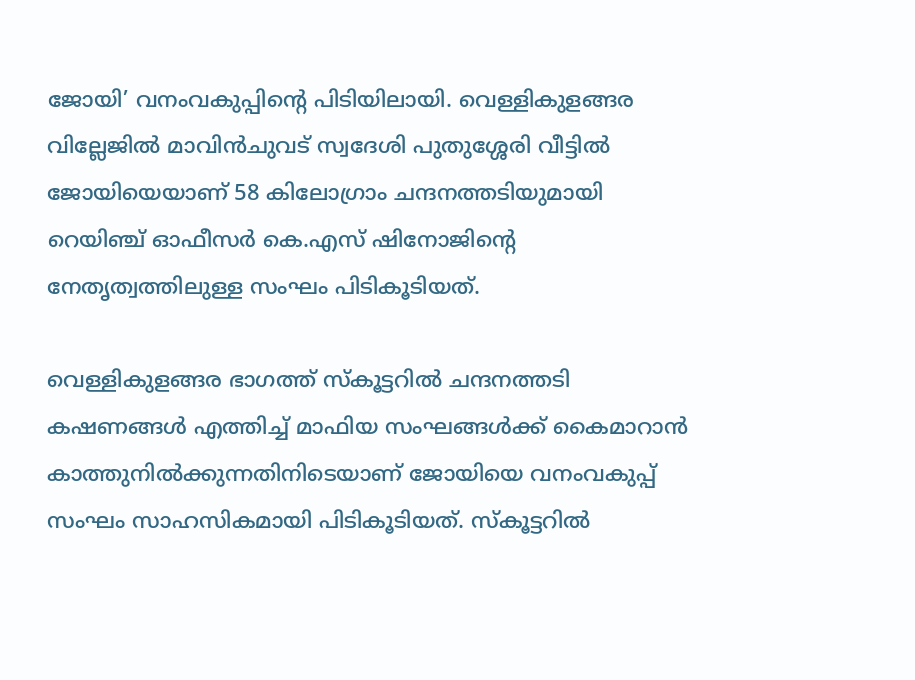ജോയി’ വനംവകുപ്പിന്റെ പിടിയിലായി. വെള്ളികുളങ്ങര വില്ലേജിൽ മാവിൻചുവട് സ്വദേശി പുതുശ്ശേരി വീട്ടിൽ ജോയിയെയാണ് 58 കിലോഗ്രാം ചന്ദനത്തടിയുമായി റെയിഞ്ച് ഓഫീസർ കെ.എസ് ഷിനോജിന്റെ നേതൃത്വത്തിലുള്ള സംഘം പിടികൂടിയത്.

വെള്ളികുളങ്ങര ഭാഗത്ത് സ്കൂട്ടറിൽ ചന്ദനത്തടി കഷണങ്ങൾ എത്തിച്ച് മാഫിയ സംഘങ്ങൾക്ക് കൈമാറാൻ കാത്തുനിൽക്കുന്നതിനിടെയാണ് ജോയിയെ വനംവകുപ്പ് സംഘം സാഹസികമായി പിടികൂടിയത്. സ്കൂട്ടറിൽ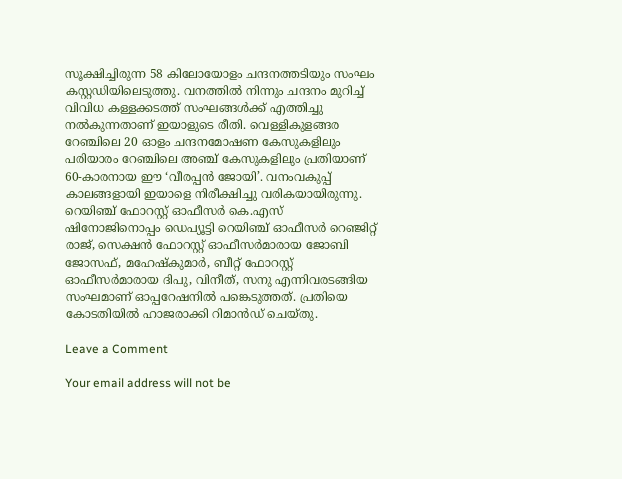സൂക്ഷിച്ചിരുന്ന 58 കിലോയോളം ചന്ദനത്തടിയും സംഘം കസ്റ്റഡിയിലെടുത്തു. വനത്തിൽ നിന്നും ചന്ദനം മുറിച്ച് വിവിധ കള്ളക്കടത്ത് സംഘങ്ങൾക്ക് എത്തിച്ചു നൽകുന്നതാണ് ഇയാളുടെ രീതി. വെള്ളികുളങ്ങര റേഞ്ചിലെ 20 ഓളം ചന്ദനമോഷണ കേസുകളിലും പരിയാരം റേഞ്ചിലെ അഞ്ച് കേസുകളിലും പ്രതിയാണ് 60-കാരനായ ഈ ‘വീരപ്പൻ ജോയി’. വനംവകുപ്പ് കാലങ്ങളായി ഇയാളെ നിരീക്ഷിച്ചു വരികയായിരുന്നു. റെയിഞ്ച് ഫോറസ്റ്റ് ഓഫീസർ കെ.എസ് ഷിനോജിനൊപ്പം ഡെപ്യൂട്ടി റെയിഞ്ച് ഓഫീസർ റെഞ്ജിറ്റ് രാജ്, സെക്ഷൻ ഫോറസ്റ്റ് ഓഫീസർമാരായ ജോബി ജോസഫ്, മഹേഷ്‌കുമാർ, ബീറ്റ് ഫോറസ്റ്റ് ഓഫീസർമാരായ ദിപു, വിനീത്, സനു എന്നിവരടങ്ങിയ സംഘമാണ് ഓപ്പറേഷനിൽ പങ്കെടുത്തത്. പ്രതിയെ കോടതിയിൽ ഹാജരാക്കി റിമാൻഡ് ചെയ്തു.

Leave a Comment

Your email address will not be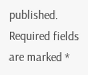published. Required fields are marked *